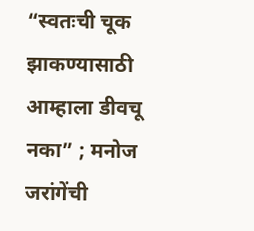“स्वतःची चूक झाकण्यासाठी आम्हाला डीवचू नका” ; मनोज जरांगेंची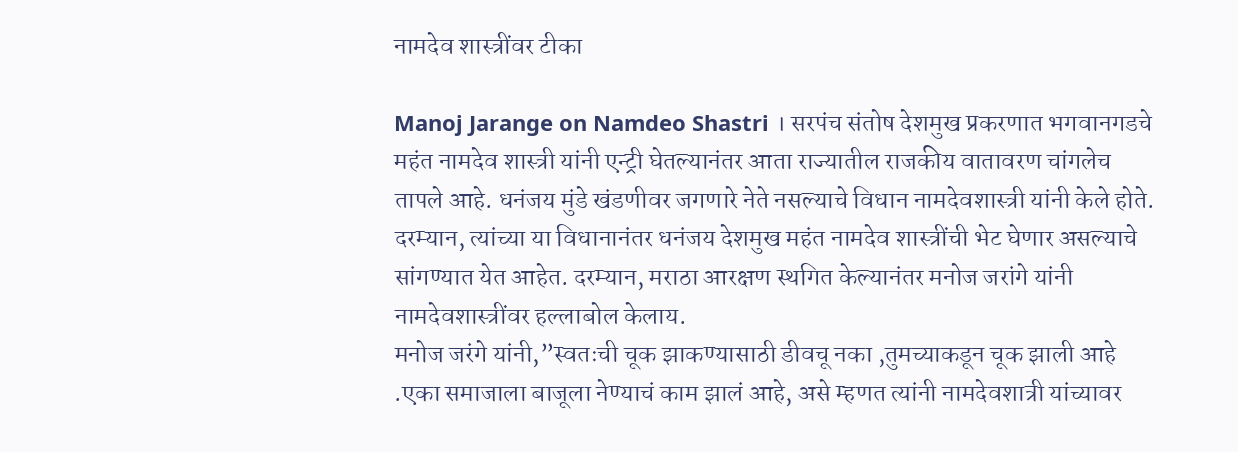नामदेव शास्त्रींवर टीका

Manoj Jarange on Namdeo Shastri । सरपंच संतोष देशमुख प्रकरणात भगवानगडचे महंत नामदेव शास्त्री यांनी एन्ट्री घेतल्यानंतर आता राज्यातील राजकीय वातावरण चांगलेच तापले आहे. धनंजय मुंडे खंडणीवर जगणारे नेते नसल्याचे विधान नामदेवशास्त्री यांनी केले होते. दरम्यान, त्यांच्या या विधानानंतर धनंजय देशमुख महंत नामदेव शास्त्रींची भेट घेणार असल्याचे सांगण्यात येत आहेत. दरम्यान, मराठा आरक्षण स्थगित केल्यानंतर मनोज जरांगे यांनी नामदेवशास्त्रींवर हल्लाबोल केलाय.
मनोज जरंगे यांनी,”स्वतःची चूक झाकण्यासाठी डीवचू नका ,तुमच्याकडून चूक झाली आहे .एका समाजाला बाजूला नेण्याचं काम झालं आहे, असे म्हणत त्यांनी नामदेवशात्री यांच्यावर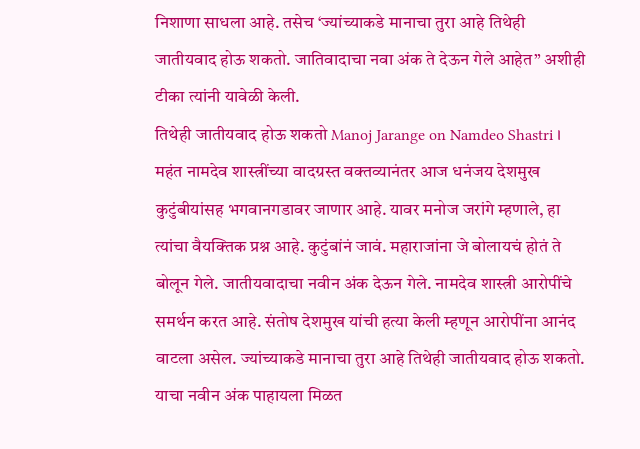निशाणा साधला आहे. तसेच ‘ज्यांच्याकडे मानाचा तुरा आहे तिथेही जातीयवाद होऊ शकतो. जातिवादाचा नवा अंक ते देऊन गेले आहेत” अशीही टीका त्यांनी यावेळी केली.
तिथेही जातीयवाद होऊ शकतो Manoj Jarange on Namdeo Shastri ।
महंत नामदेव शास्त्रींच्या वादग्रस्त वक्तव्यानंतर आज धनंजय देशमुख कुटुंबीयांसह भगवानगडावर जाणार आहे. यावर मनोज जरांगे म्हणाले, हा त्यांचा वैयक्तिक प्रश्न आहे. कुटुंबांनं जावं. महाराजांना जे बोलायचं होतं ते बोलून गेले. जातीयवादाचा नवीन अंक देऊन गेले. नामदेव शास्त्री आरोपींचे समर्थन करत आहे. संतोष देशमुख यांची हत्या केली म्हणून आरोपींना आनंद वाटला असेल. ज्यांच्याकडे मानाचा तुरा आहे तिथेही जातीयवाद होऊ शकतो. याचा नवीन अंक पाहायला मिळत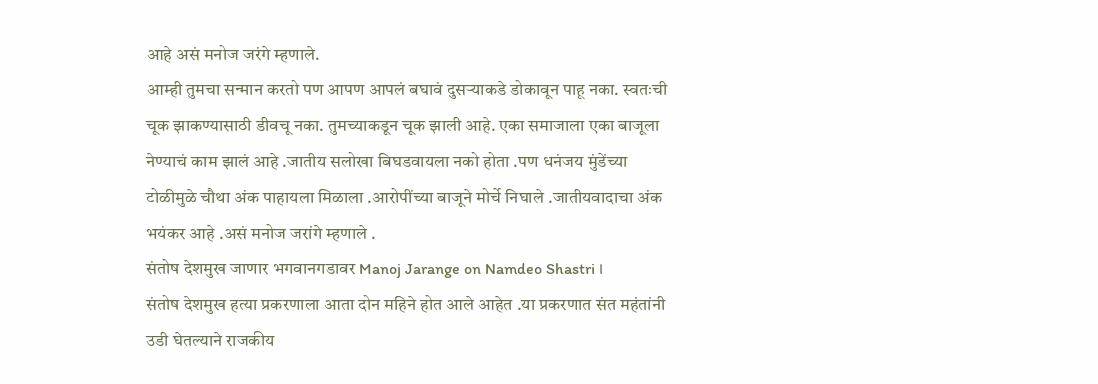आहे असं मनोज जरंगे म्हणाले.
आम्ही तुमचा सन्मान करतो पण आपण आपलं बघावं दुसऱ्याकडे डोकावून पाहू नका. स्वतःची चूक झाकण्यासाठी डीवचू नका. तुमच्याकडून चूक झाली आहे. एका समाजाला एका बाजूला नेण्याचं काम झालं आहे .जातीय सलोखा बिघडवायला नको होता .पण धनंजय मुंडेंच्या टोळीमुळे चौथा अंक पाहायला मिळाला .आरोपींच्या बाजूने मोर्चे निघाले .जातीयवादाचा अंक भयंकर आहे .असं मनोज जरांगे म्हणाले .
संतोष देशमुख जाणार भगवानगडावर Manoj Jarange on Namdeo Shastri ।
संतोष देशमुख हत्या प्रकरणाला आता दोन महिने होत आले आहेत .या प्रकरणात संत महंतांनी उडी घेतल्याने राजकीय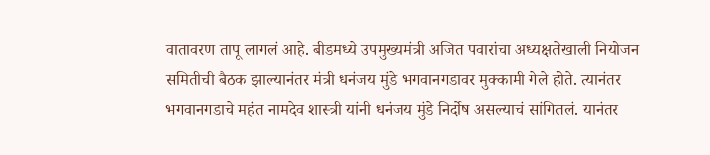वातावरण तापू लागलं आहे. बीडमध्ये उपमुख्यमंत्री अजित पवारांचा अध्यक्षतेखाली नियोजन समितीची बैठक झाल्यानंतर मंत्री धनंजय मुंडे भगवानगडावर मुक्कामी गेले होते. त्यानंतर भगवानगडाचे महंत नामदेव शास्त्री यांनी धनंजय मुंडे निर्दोष असल्याचं सांगितलं. यानंतर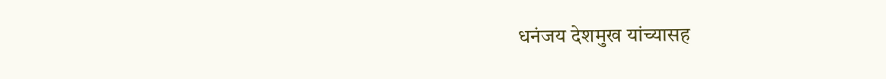धनंजय देशमुख यांच्यासह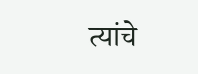त्यांचे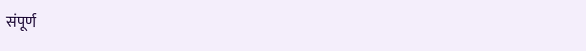संपूर्ण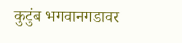कुटुंब भगवानगडावर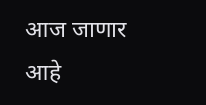आज जाणार आहे